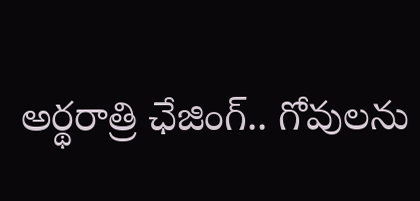అర్థరాత్రి ఛేజింగ్.. గోవులను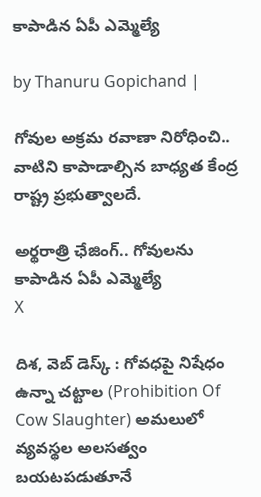కాపాడిన ఏపీ ఎమ్మెల్యే

by Thanuru Gopichand |

గోవుల అక్రమ రవాణా నిరోధించి.. వాటిని కాపాడాల్సిన బాధ్యత కేంద్ర రాష్ట్ర ప్రభుత్వాలదే.

అర్థరాత్రి ఛేజింగ్.. గోవులను కాపాడిన ఏపీ ఎమ్మెల్యే
X

దిశ, వెబ్ డెస్క్ : గోవధపై నిషేధం ఉన్నా చట్టాల (Prohibition Of Cow Slaughter) అమలులో వ్యవస్థల అలసత్వం బయటపడుతూనే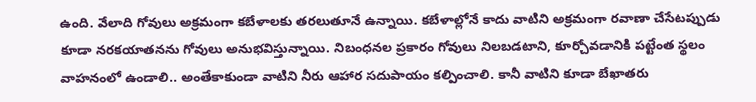ఉంది. వేలాది గోవులు అక్రమంగా కబేళాలకు తరలుతూనే ఉన్నాయి. కబేళాల్లోనే కాదు వాటిని అక్రమంగా రవాణా చేసేటప్పుడు కూడా నరకయాతనను గోవులు అనుభవిస్తున్నాయి. నిబంధనల ప్రకారం గోవులు నిలబడటాని, కూర్చోవడానికి పట్టేంత స్థలం వాహనంలో ఉండాలి.. అంతేకాకుండా వాటిని నీరు ఆహార సదుపాయం కల్పించాలి. కానీ వాటిని కూడా బేఖాతరు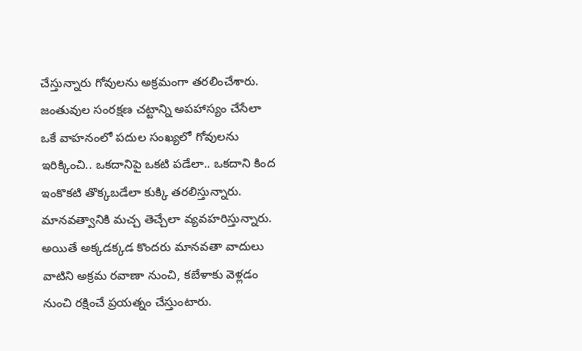చేస్తున్నారు గోవులను అక్రమంగా తరలించేశారు. జంతువుల సంరక్షణ చట్టాన్ని అపహాస్యం చేసేలా ఒకే వాహనంలో పదుల సంఖ్యలో గోవులను ఇరిక్కించి.. ఒకదానిపై ఒకటి పడేలా.. ఒకదాని కింద ఇంకొకటి తొక్కబడేలా కుక్కి తరలిస్తున్నారు. మానవత్వానికి మచ్చ తెచ్చేలా వ్యవహరిస్తున్నారు. అయితే అక్కడక్కడ కొందరు మానవతా వాదులు వాటిని అక్రమ రవాణా నుంచి, కబేళాకు వెళ్లడం నుంచి రక్షించే ప్రయత్నం చేస్తుంటారు.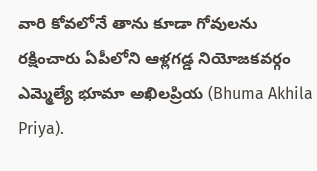వారి కోవలోనే తాను కూడా గోవులను రక్షించారు ఏపీలోని ఆళ్లగడ్డ నియోజకవర్గం ఎమ్మెల్యే భూమా అఖిలప్రియ (Bhuma Akhila Priya).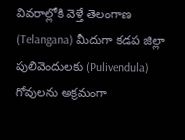వివరాల్లోకి వెళ్తే తెలంగాణ (Telangana) మీదుగా కడప జిల్లా పులివెందులకు (Pulivendula) గోవులను అక్రమంగా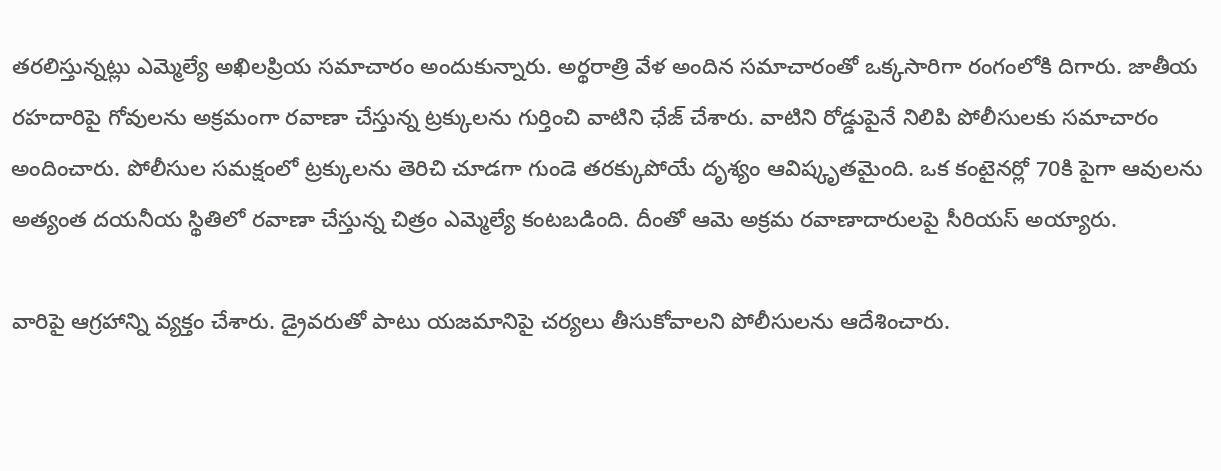తరలిస్తున్నట్లు ఎమ్మెల్యే అఖిలప్రియ సమాచారం అందుకున్నారు. అర్థరాత్రి వేళ అందిన సమాచారంతో ఒక్కసారిగా రంగంలోకి దిగారు. జాతీయ రహదారిపై గోవులను అక్రమంగా రవాణా చేస్తున్న ట్రక్కులను గుర్తించి వాటిని ఛేజ్ చేశారు. వాటిని రోడ్డుపైనే నిలిపి పోలీసులకు సమాచారం అందించారు. పోలీసుల సమక్షంలో ట్రక్కులను తెరిచి చూడగా గుండె తరక్కుపోయే దృశ్యం ఆవిష్కృతమైంది. ఒక కంటైనర్లో 70కి పైగా ఆవులను అత్యంత దయనీయ స్థితిలో రవాణా చేస్తున్న చిత్రం ఎమ్మెల్యే కంటబడింది. దీంతో ఆమె అక్రమ రవాణాదారులపై సీరియస్ అయ్యారు.

వారిపై ఆగ్రహాన్ని వ్యక్తం చేశారు. డ్రైవరుతో పాటు యజమానిపై చర్యలు తీసుకోవాలని పోలీసులను ఆదేశించారు.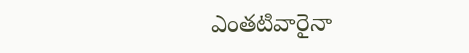ఎంతటివారైనా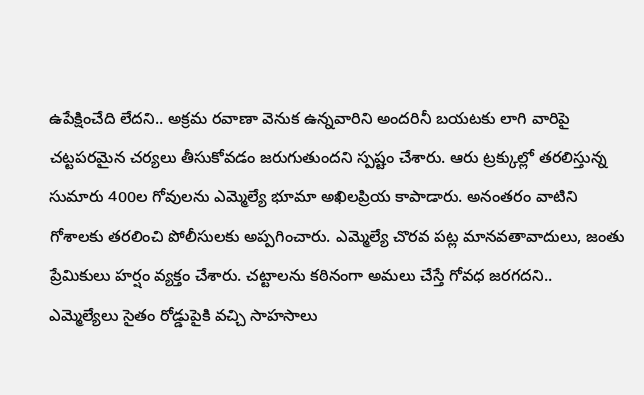ఉపేక్షించేది లేదని.. అక్రమ రవాణా వెనుక ఉన్నవారిని అందరినీ బయటకు లాగి వారిపై చట్టపరమైన చర్యలు తీసుకోవడం జరుగుతుందని స్పష్టం చేశారు. ఆరు ట్రక్కుల్లో తరలిస్తున్న సుమారు 400ల గోవులను ఎమ్మెల్యే భూమా అఖిలప్రియ కాపాడారు. అనంతరం వాటిని గోశాలకు తరలించి పోలీసులకు అప్పగించారు. ఎమ్మెల్యే చొరవ పట్ల మానవతావాదులు, జంతు ప్రేమికులు హర్షం వ్యక్తం చేశారు. చట్టాలను కఠినంగా అమలు చేస్తే గోవధ జరగదని.. ఎమ్మెల్యేలు సైతం రోడ్డుపైకి వచ్చి సాహసాలు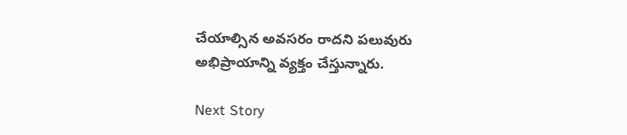చేయాల్సిన అవసరం రాదని పలువురు అభిప్రాయాన్ని వ్యక్తం చేస్తున్నారు.

Next Story